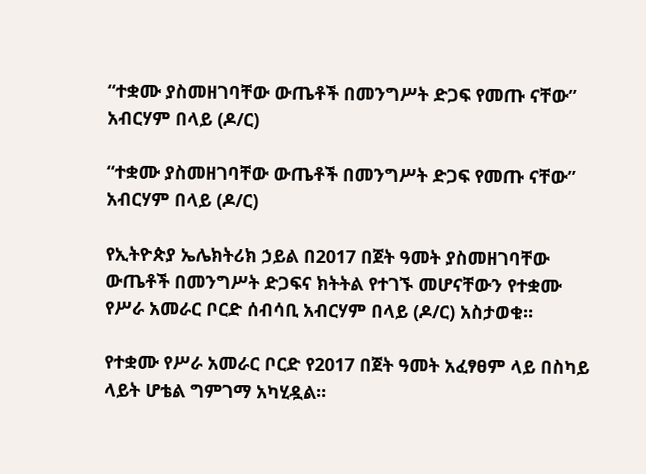“ተቋሙ ያስመዘገባቸው ውጤቶች በመንግሥት ድጋፍ የመጡ ናቸው”  አብርሃም በላይ (ዶ/ር)

“ተቋሙ ያስመዘገባቸው ውጤቶች በመንግሥት ድጋፍ የመጡ ናቸው”  አብርሃም በላይ (ዶ/ር)

የኢትዮጵያ ኤሌክትሪክ ኃይል በ2017 በጀት ዓመት ያስመዘገባቸው ውጤቶች በመንግሥት ድጋፍና ክትትል የተገኙ መሆናቸውን የተቋሙ የሥራ አመራር ቦርድ ሰብሳቢ አብርሃም በላይ (ዶ/ር) አስታወቁ።

የተቋሙ የሥራ አመራር ቦርድ የ2017 በጀት ዓመት አፈፃፀም ላይ በስካይ ላይት ሆቴል ግምገማ አካሂዷል።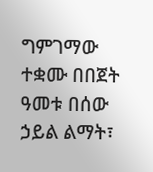ግምገማው ተቋሙ በበጀት ዓመቱ በሰው ኃይል ልማት፣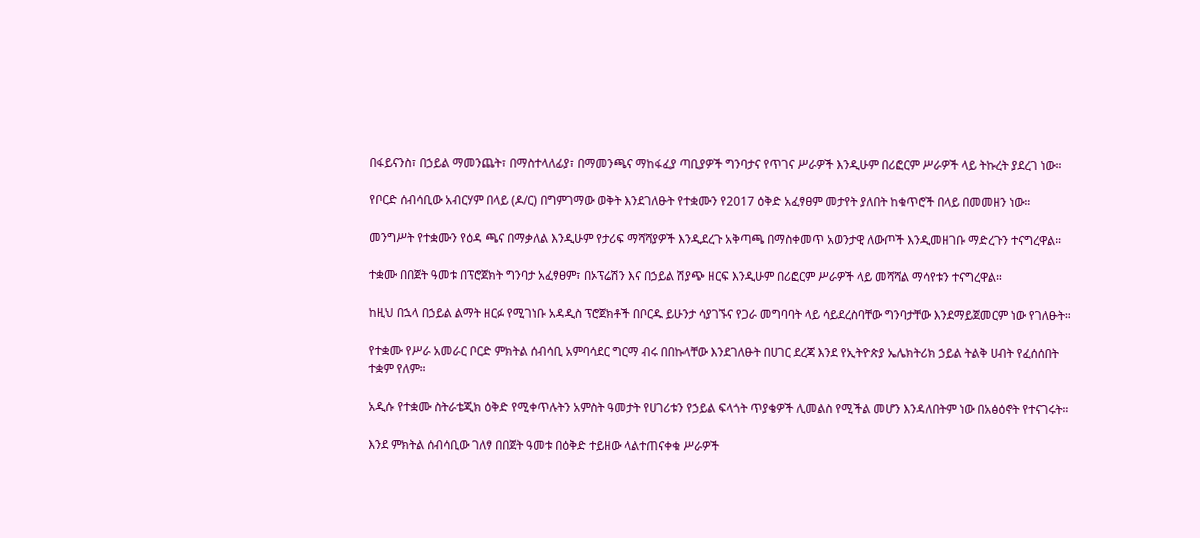በፋይናንስ፣ በኃይል ማመንጨት፣ በማስተላለፊያ፣ በማመንጫና ማከፋፈያ ጣቢያዎች ግንባታና የጥገና ሥራዎች እንዲሁም በሪፎርም ሥራዎች ላይ ትኩረት ያደረገ ነው።

የቦርድ ሰብሳቢው አብርሃም በላይ (ዶ/ር) በግምገማው ወቅት እንደገለፁት የተቋሙን የ2017 ዕቅድ አፈፃፀም መታየት ያለበት ከቁጥሮች በላይ በመመዘን ነው።

መንግሥት የተቋሙን የዕዳ ጫና በማቃለል እንዲሁም የታሪፍ ማሻሻያዎች እንዲደረጉ አቅጣጫ በማስቀመጥ አወንታዊ ለውጦች እንዲመዘገቡ ማድረጉን ተናግረዋል።

ተቋሙ በበጀት ዓመቱ በፕሮጀክት ግንባታ አፈፃፀም፣ በኦፕሬሽን እና በኃይል ሽያጭ ዘርፍ እንዲሁም በሪፎርም ሥራዎች ላይ መሻሻል ማሳየቱን ተናግረዋል።

ከዚህ በኋላ በኃይል ልማት ዘርፉ የሚገነቡ አዳዲስ ፕሮጀክቶች በቦርዱ ይሁንታ ሳያገኙና የጋራ መግባባት ላይ ሳይደረስባቸው ግንባታቸው እንደማይጀመርም ነው የገለፁት።

የተቋሙ የሥራ አመራር ቦርድ ምክትል ሰብሳቢ አምባሳደር ግርማ ብሩ በበኩላቸው እንደገለፁት በሀገር ደረጃ እንደ የኢትዮጵያ ኤሌክትሪክ ኃይል ትልቅ ሀብት የፈሰሰበት ተቋም የለም።

አዲሱ የተቋሙ ስትራቴጂክ ዕቅድ የሚቀጥሉትን አምስት ዓመታት የሀገሪቱን የኃይል ፍላጎት ጥያቄዎች ሊመልስ የሚችል መሆን እንዳለበትም ነው በአፅዕኖት የተናገሩት።

እንደ ምክትል ሰብሳቢው ገለፃ በበጀት ዓመቱ በዕቅድ ተይዘው ላልተጠናቀቁ ሥራዎች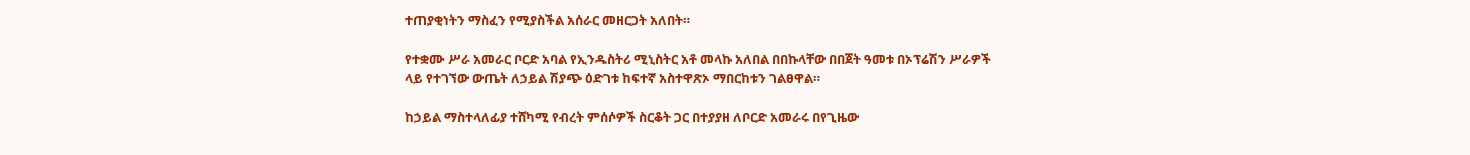ተጠያቂነትን ማስፈን የሚያስችል አሰራር መዘርጋት አለበት።

የተቋሙ ሥራ አመራር ቦርድ አባል የኢንዱስትሪ ሚኒስትር አቶ መላኩ አለበል በበኩላቸው በበጀት ዓመቱ በኦፕሬሽን ሥራዎች ላይ የተገኘው ውጤት ለኃይል ሽያጭ ዕድገቱ ከፍተኛ አስተዋጽኦ ማበርከቱን ገልፀዋል።

ከኃይል ማስተላለፊያ ተሸካሚ የብረት ምሰሶዎች ስርቆት ጋር በተያያዘ ለቦርድ አመራሩ በየጊዜው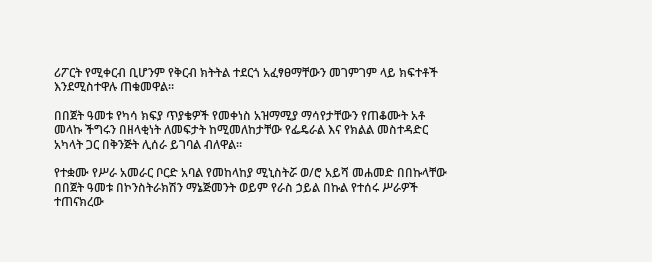ሪፖርት የሚቀርብ ቢሆንም የቅርብ ክትትል ተደርጎ አፈፃፀማቸውን መገምገም ላይ ክፍተቶች እንደሚስተዋሉ ጠቁመዋል።

በበጀት ዓመቱ የካሳ ክፍያ ጥያቄዎች የመቀነስ አዝማሚያ ማሳየታቸውን የጠቆሙት አቶ መላኩ ችግሩን በዘላቂነት ለመፍታት ከሚመለከታቸው የፌዴራል እና የክልል መስተዳድር አካላት ጋር በቅንጅት ሊሰራ ይገባል ብለዋል።

የተቋሙ የሥራ አመራር ቦርድ አባል የመከላከያ ሚኒስትሯ ወ/ሮ አይሻ መሐመድ በበኩላቸው በበጀት ዓመቱ በኮንስትራክሽን ማኔጅመንት ወይም የራስ ኃይል በኩል የተሰሩ ሥራዎች ተጠናክረው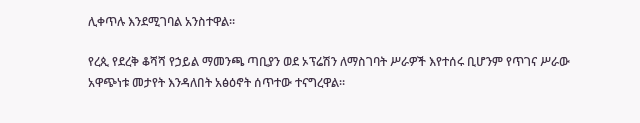ሊቀጥሉ እንደሚገባል አንስተዋል።

የረጲ የደረቅ ቆሻሻ የኃይል ማመንጫ ጣቢያን ወደ ኦፕሬሽን ለማስገባት ሥራዎች እየተሰሩ ቢሆንም የጥገና ሥራው አዋጭነቱ መታየት እንዳለበት አፅዕኖት ሰጥተው ተናግረዋል።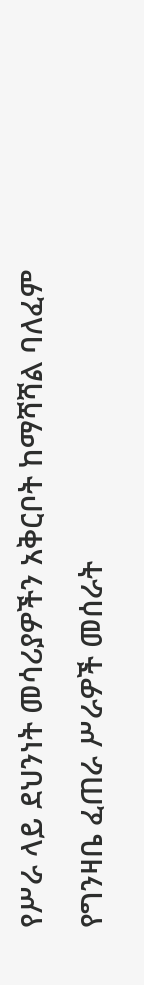የሥራ ላይ ደህንነት መሳሪያዎችን አቅርቦት ከማሻሻል ባለፈም የግንዛቤ ፈጠራ ሥራዎች መሰራት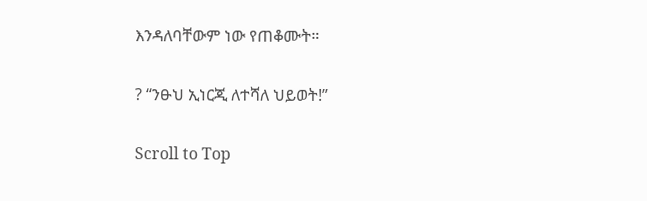እንዳለባቸውም ነው የጠቆሙት።

? “ንፁህ ኢነርጂ ለተሻለ ህይወት!”

Scroll to Top